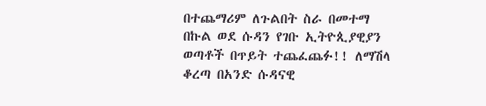በተጨማሪም ለጉልበት ስራ በመተማ በኩል ወደ ሱዳን የገቡ ኢትዮጲያዊያን ወጣቶች በጥይት ተጨፈጨፉ!! ለማሽላ ቆረጣ በአንድ ሱዳናዊ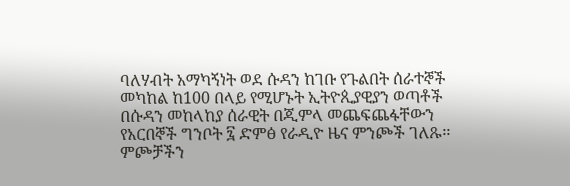ባለሃብት አማካኝነት ወደ ሱዳን ከገቡ የጉልበት ሰራተኞች መካከል ከ100 በላይ የሚሆኑት ኢትዮጲያዊያን ወጣቶች በሱዳን መከላከያ ሰራዊት በጂምላ መጨፍጨፋቸውን የአርበኞች ግንቦት ፯ ድምፅ የራዲዮ ዜና ምንጮች ገለጹ፡፡ምጮቻችን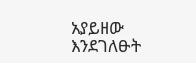አያይዘው እንደገለፁት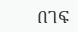በገፍ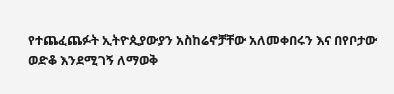የተጨፈጨፉት ኢትዮጲያውያን አስከሬኖቻቸው አለመቀበሩን እና በየቦታው ወድቆ እንደሚገኝ ለማወቅ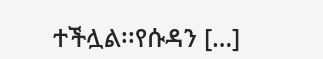ተችሏል፡፡የሱዳን […]